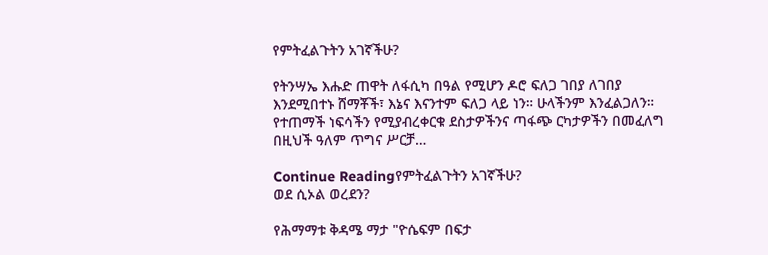የምትፈልጉትን አገኛችሁ?

የትንሣኤ እሑድ ጠዋት ለፋሲካ በዓል የሚሆን ዶሮ ፍለጋ ገበያ ለገበያ እንደሚበተኑ ሸማቾች፣ እኔና እናንተም ፍለጋ ላይ ነን። ሁላችንም እንፈልጋለን። የተጠማች ነፍሳችን የሚያብረቀርቁ ደስታዎችንና ጣፋጭ ርካታዎችን በመፈለግ በዚህች ዓለም ጥግና ሥርቻ…

Continue Readingየምትፈልጉትን አገኛችሁ?
ወደ ሲኦል ወረደን?

የሕማማቱ ቅዳሜ ማታ "ዮሴፍም በፍታ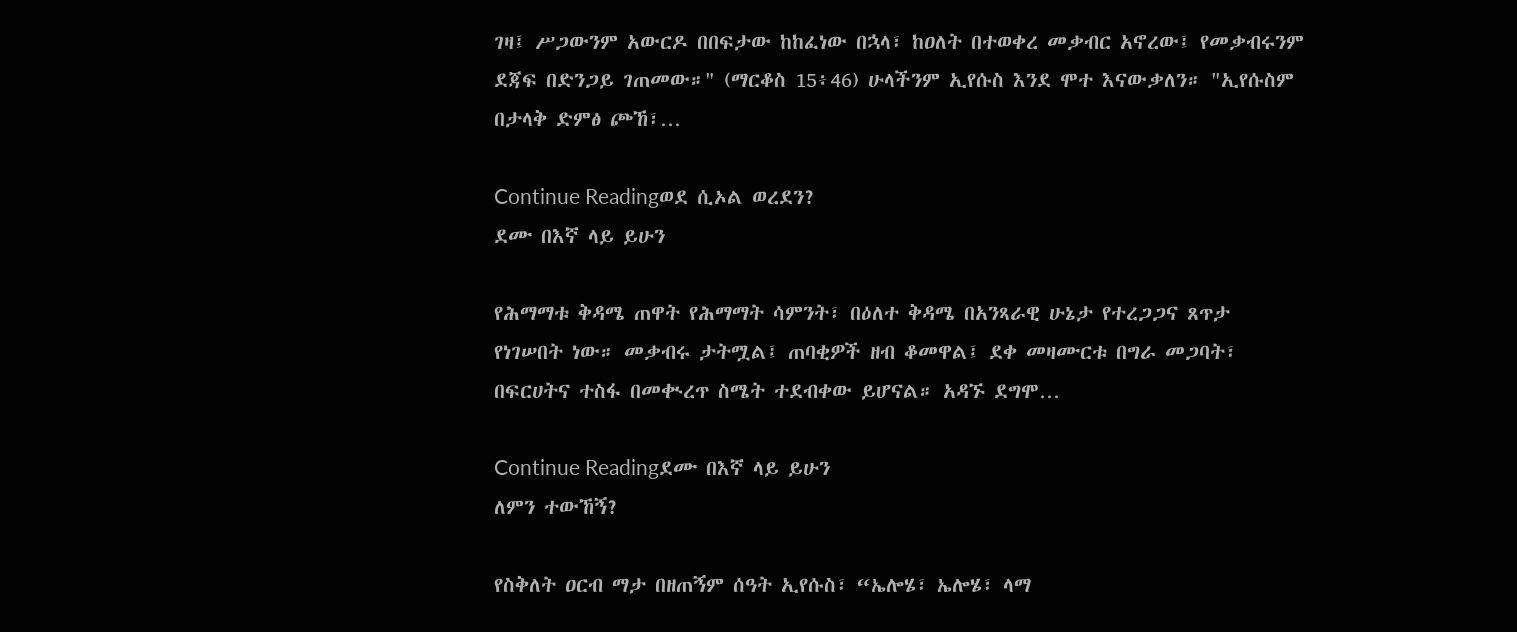ገዛ፤ ሥጋውንም አውርዶ በበፍታው ከከፈነው በኋላ፣ ከዐለት በተወቀረ መቃብር አኖረው፤ የመቃብሩንም ደጃፍ በድንጋይ ገጠመው።" (ማርቆስ 15፥46) ሁላችንም ኢየሱስ እንደ ሞተ እናውቃለን። "ኢየሱስም በታላቅ ድምፅ ጮኸ፣…

Continue Readingወደ ሲኦል ወረደን?
ደሙ በእኛ ላይ ይሁን

የሕማማቱ ቅዳሜ ጠዋት የሕማማት ሳምንት፣ በዕለተ ቅዳሜ በአንጻራዊ ሁኔታ የተረጋጋና ጸጥታ የነገሠበት ነው። መቃብሩ ታትሟል፤ ጠባቂዎች ዘብ ቆመዋል፤ ደቀ መዛሙርቱ በግራ መጋባት፣ በፍርሀትና ተስፋ በመቊረጥ ስሜት ተደብቀው ይሆናል። አዳኙ ደግሞ…

Continue Readingደሙ በእኛ ላይ ይሁን
ለምን ተውኸኝ?

የስቅለት ዐርብ ማታ በዘጠኝም ሰዓት ኢየሱስ፣ “ኤሎሄ፣ ኤሎሄ፣ ላማ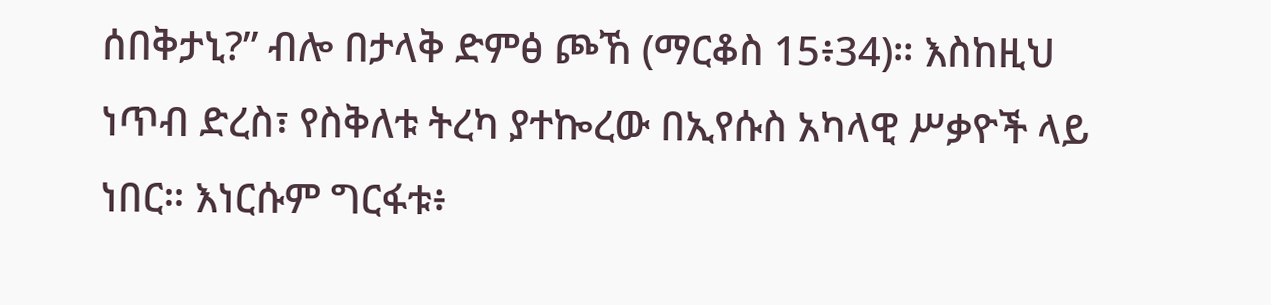ሰበቅታኒ?” ብሎ በታላቅ ድምፅ ጮኸ (ማርቆስ 15፥34)። እስከዚህ ነጥብ ድረስ፣ የስቅለቱ ትረካ ያተኰረው በኢየሱስ አካላዊ ሥቃዮች ላይ ነበር። እነርሱም ግርፋቱ፥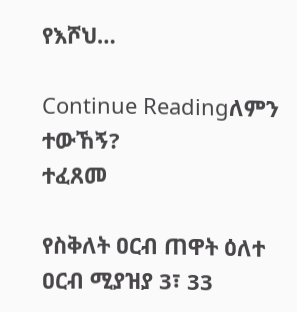የእሾህ…

Continue Readingለምን ተውኸኝ?
ተፈጸመ

የስቅለት ዐርብ ጠዋት ዕለተ ዐርብ ሚያዝያ 3፣ 33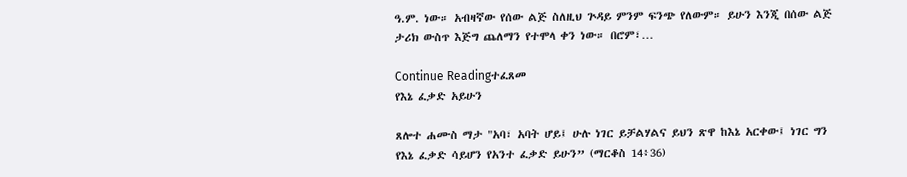ዓ.ም. ነው። አብዛኛው የሰው ልጅ ስለዚህ ጕዳይ ምንም ፍንጭ የለውም። ይሁን እንጂ በሰው ልጅ ታሪክ ውስጥ እጅግ ጨለማን የተሞላ ቀን ነው። በሮም፣…

Continue Readingተፈጸመ
የእኔ ፈቃድ አይሁን

ጸሎተ ሐሙስ ማታ "አባ፣ አባት ሆይ፤ ሁሉ ነገር ይቻልሃልና ይህን ጽዋ ከእኔ አርቀው፤ ነገር ግን የእኔ ፈቃድ ሳይሆን የአንተ ፈቃድ ይሁን” (ማርቆስ 14፥36)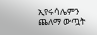ኢየሩሳሌምን ጨለማ ውጧት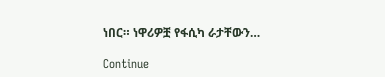ነበር። ነዋሪዎቿ የፋሲካ ራታቸውን…

Continue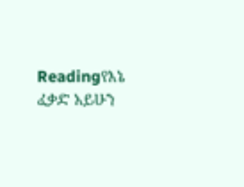Readingየእኔ ፈቃድ አይሁን